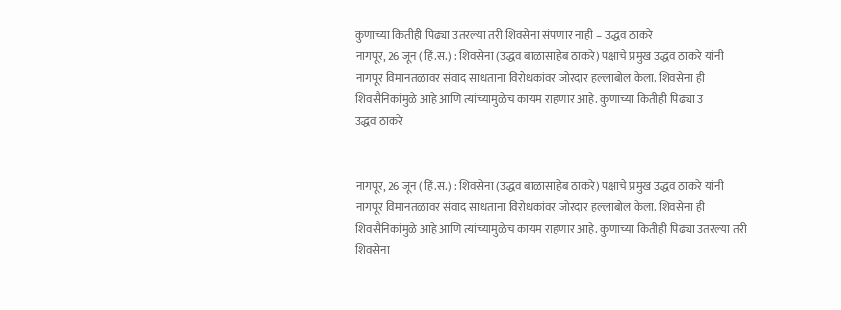कुणाच्या कितीही पिढ्या उतरल्या तरी शिवसेना संपणार नाही – उद्धव ठाकरे
नागपूर, 26 जून (हिं.स.) : शिवसेना (उद्धव बाळासाहेब ठाकरे) पक्षाचे प्रमुख उद्धव ठाकरे यांनी नागपूर विमानतळावर संवाद साधताना विरोधकांवर जोरदार हल्लाबोल केला. शिवसेना ही शिवसैनिकांमुळे आहे आणि त्यांच्यामुळेच कायम राहणार आहे. कुणाच्या कितीही पिढ्या उ
उद्धव ठाकरे


नागपूर, 26 जून (हिं.स.) : शिवसेना (उद्धव बाळासाहेब ठाकरे) पक्षाचे प्रमुख उद्धव ठाकरे यांनी नागपूर विमानतळावर संवाद साधताना विरोधकांवर जोरदार हल्लाबोल केला. शिवसेना ही शिवसैनिकांमुळे आहे आणि त्यांच्यामुळेच कायम राहणार आहे. कुणाच्या कितीही पिढ्या उतरल्या तरी शिवसेना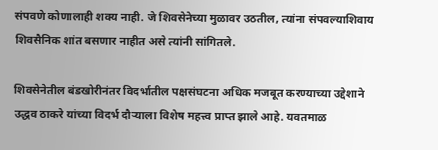संपवणे कोणालाही शक्य नाही. जे शिवसेनेच्या मुळावर उठतील, त्यांना संपवल्याशिवाय शिवसैनिक शांत बसणार नाहीत असे त्यांनी सांगितले.

शिवसेनेतील बंडखोरीनंतर विदर्भातील पक्षसंघटना अधिक मजबूत करण्याच्या उद्देशाने उद्धव ठाकरे यांच्या विदर्भ दौऱ्याला विशेष महत्त्व प्राप्त झाले आहे. यवतमाळ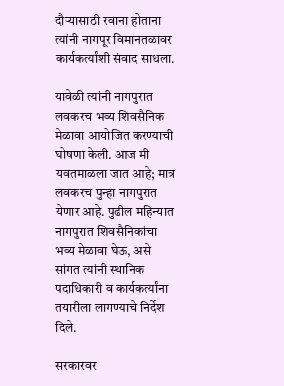दौऱ्यासाठी रवाना होताना त्यांनी नागपूर विमानतळावर कार्यकर्त्यांशी संवाद साधला.

यावेळी त्यांनी नागपुरात लवकरच भव्य शिवसैनिक मेळावा आयोजित करण्याची घोषणा केली. आज मी यवतमाळला जात आहे; मात्र लवकरच पुन्हा नागपुरात येणार आहे. पुढील महिन्यात नागपुरात शिवसैनिकांचा भव्य मेळावा घेऊ, असे सांगत त्यांनी स्थानिक पदाधिकारी व कार्यकर्त्यांना तयारीला लागण्याचे निर्देश दिले.

सरकारवर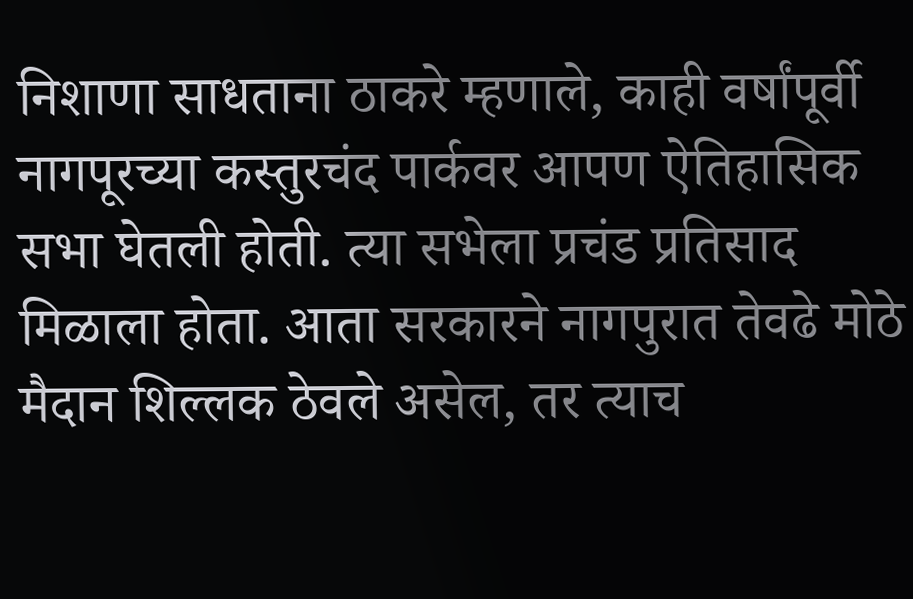निशाणा साधताना ठाकरे म्हणाले, काही वर्षांपूर्वी नागपूरच्या कस्तुरचंद पार्कवर आपण ऐतिहासिक सभा घेतली होती. त्या सभेला प्रचंड प्रतिसाद मिळाला होता. आता सरकारने नागपुरात तेवढे मोठे मैदान शिल्लक ठेवले असेल, तर त्याच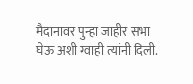मैदानावर पुन्हा जाहीर सभा घेऊ अशी ग्वाही त्यांनी दिली.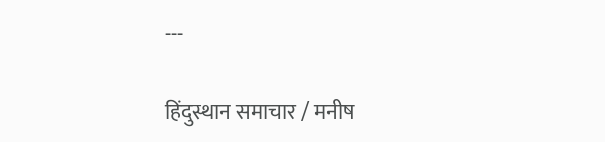---

हिंदुस्थान समाचार / मनीष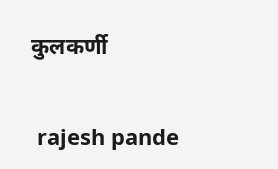कुलकर्णी


 rajesh pande